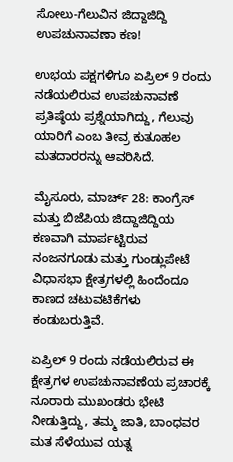ಸೋಲು-ಗೆಲುವಿನ ಜಿದ್ದಾಜಿದ್ದಿ ಉಪಚುನಾವಣಾ ಕಣ!

ಉಭಯ ಪಕ್ಷಗಳಿಗೂ ಏಪ್ರಿಲ್ 9 ರಂದು ನಡೆಯಲಿರುವ ಉಪಚುನಾವಣೆ ಪ್ರತಿಷ್ಠೆಯ ಪ್ರಶ್ನೆಯಾಗಿದ್ದು, ಗೆಲುವು ಯಾರಿಗೆ ಎಂಬ ತೀವ್ರ ಕುತೂಹಲ ಮತದಾರರನ್ನು ಆವರಿಸಿದೆ.

ಮೈಸೂರು, ಮಾರ್ಚ್ 28: ಕಾಂಗ್ರೆಸ್ ಮತ್ತು ಬಿಜೆಪಿಯ ಜಿದ್ದಾಜಿದ್ದಿಯ ಕಣವಾಗಿ ಮಾರ್ಪಟ್ಟಿರುವ ನಂಜನಗೂಡು ಮತ್ತು ಗುಂಡ್ಲುಪೇಟೆ ವಿಧಾಸಭಾ ಕ್ಷೇತ್ರಗಳಲ್ಲಿ ಹಿಂದೆಂದೂ ಕಾಣದ ಚಟುವಟಿಕೆಗಳು ಕಂಡುಬರುತ್ತಿವೆ.

ಏಪ್ರಿಲ್ 9 ರಂದು ನಡೆಯಲಿರುವ ಈ ಕ್ಷೇತ್ರಗಳ ಉಪಚುನಾವಣೆಯ ಪ್ರಚಾರಕ್ಕೆ ನೂರಾರು ಮುಖಂಡರು ಭೇಟಿ ನೀಡುತ್ತಿದ್ದು, ತಮ್ಮ ಜಾತಿ, ಬಾಂಧವರ ಮತ ಸೆಳೆಯುವ ಯತ್ನ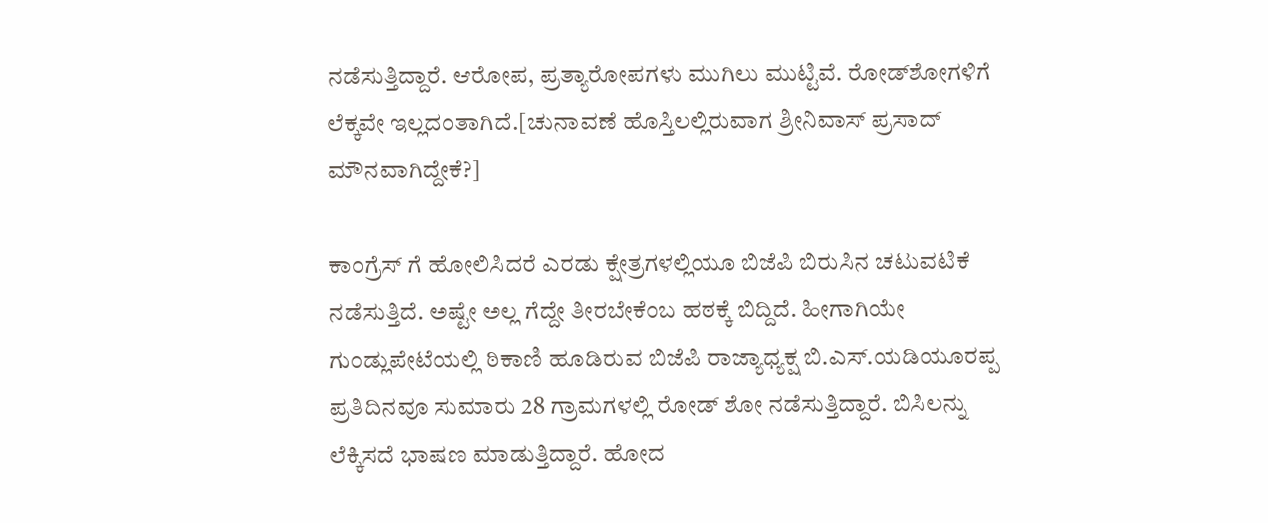ನಡೆಸುತ್ತಿದ್ದಾರೆ. ಆರೋಪ, ಪ್ರತ್ಯಾರೋಪಗಳು ಮುಗಿಲು ಮುಟ್ಟಿವೆ. ರೋಡ್‍ಶೋಗಳಿಗೆ ಲೆಕ್ಕವೇ ಇಲ್ಲದಂತಾಗಿದೆ.[ಚುನಾವಣೆ ಹೊಸ್ತಿಲಲ್ಲಿರುವಾಗ ಶ್ರೀನಿವಾಸ್ ಪ್ರಸಾದ್ ಮೌನವಾಗಿದ್ದೇಕೆ?]

ಕಾಂಗ್ರೆಸ್ ಗೆ ಹೋಲಿಸಿದರೆ ಎರಡು ಕ್ಷೇತ್ರಗಳಲ್ಲಿಯೂ ಬಿಜೆಪಿ ಬಿರುಸಿನ ಚಟುವಟಿಕೆ ನಡೆಸುತ್ತಿದೆ. ಅಷ್ಟೇ ಅಲ್ಲ ಗೆದ್ದೇ ತೀರಬೇಕೆಂಬ ಹಠಕ್ಕೆ ಬಿದ್ದಿದೆ. ಹೀಗಾಗಿಯೇ ಗುಂಡ್ಲುಪೇಟೆಯಲ್ಲಿ ಠಿಕಾಣಿ ಹೂಡಿರುವ ಬಿಜೆಪಿ ರಾಜ್ಯಾಧ್ಯಕ್ಷ ಬಿ.ಎಸ್.ಯಡಿಯೂರಪ್ಪ ಪ್ರತಿದಿನವೂ ಸುಮಾರು 28 ಗ್ರಾಮಗಳಲ್ಲಿ ರೋಡ್ ಶೋ ನಡೆಸುತ್ತಿದ್ದಾರೆ. ಬಿಸಿಲನ್ನು ಲೆಕ್ಕಿಸದೆ ಭಾಷಣ ಮಾಡುತ್ತಿದ್ದಾರೆ. ಹೋದ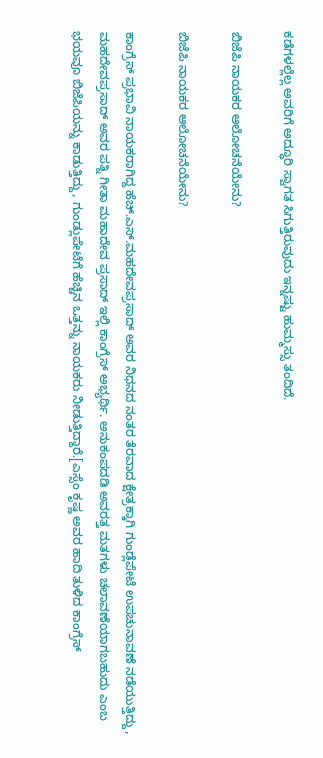ಕಡೆಗಳಲ್ಲೆಲ್ಲ ಅವರಿಗೆ ಅದ್ಧೂರಿ ಸ್ವಾಗತ ಸಿಗುತ್ತಿರುವುದು ಇನ್ನಷ್ಟು ಹುಮ್ಮಸ್ಸು ತಂದಿದೆ.

ಬಿಜೆಪಿ ನಾಯಕರ ಆಲೋಚನೆಯೇನು?

ಬಿಜೆಪಿ ನಾಯಕರ ಆಲೋಚನೆಯೇನು?

ಕಾಂಗ್ರೆಸ್ ಪ್ರಭಾವಿ ನಾಯಕರಾಗಿದ್ದ ಹೆಚ್.ಎಸ್.ಮಹದೇವಪ್ರಸಾದ್ ಅವರ ನಿಧನದ ನಂತರ ತೆರವಾದ ಕ್ಷೇತ್ರಕ್ಕಾಗಿ ಗುಂಡ್ಲೆಪೇಟೆ ಉಪಚುನಾವಣೆ ನಡೆಯುತ್ತಿದ್ದು, ಮಹದೇವಪ್ರಸಾದ್ ಅವರ ಪತ್ನಿ ಗೀತಾ ಮಹಾದೇವ ಪ್ರಸಾದ್ ಇಲ್ಲಿ ಕಾಂಗ್ರೆಸ್ ಅಭ್ಯರ್ಥಿ. ಅನುಕಂಪದಡಿ ಅವರತ್ತ ಮತಗಳು ಚಲಾವಣೆಯಾಗಬಹುದು ಎಂಬ ಭಯವೂ ಬಿಜೆಪಿಯನ್ನು ಕಾಡುತ್ತಿದ್ದು, ಗುಂಡ್ಲುಪೇಟೆಗೆ ಹೆಚ್ಚಿನ ಒತ್ತನ್ನು ನಾಯಕರು ನೀಡುತ್ತಿದ್ದಾರೆ.[ಎಸ್ಸೆಂ ಕೃಷ್ಣ ಅವರ ಹಾದಿ ತುಳಿದ ಕಾಂಗ್ರೆಸ್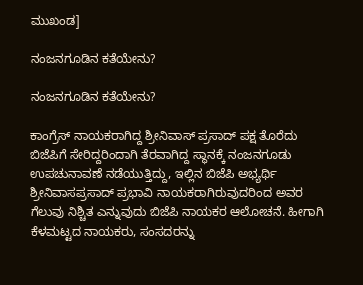ಮುಖಂಡ]

ನಂಜನಗೂಡಿನ ಕತೆಯೇನು?

ನಂಜನಗೂಡಿನ ಕತೆಯೇನು?

ಕಾಂಗ್ರೆಸ್ ನಾಯಕರಾಗಿದ್ದ ಶ್ರೀನಿವಾಸ್ ಪ್ರಸಾದ್ ಪಕ್ಷ ತೊರೆದು ಬಿಜೆಪಿಗೆ ಸೇರಿದ್ದರಿಂದಾಗಿ ತೆರವಾಗಿದ್ದ ಸ್ಥಾನಕ್ಕೆ ನಂಜನಗೂಡು ಉಪಚುನಾವಣೆ ನಡೆಯುತ್ತಿದ್ದು, ಇಲ್ಲಿನ ಬಿಜೆಪಿ ಅಭ್ಯರ್ಥಿ ಶ್ರೀನಿವಾಸಪ್ರಸಾದ್ ಪ್ರಭಾವಿ ನಾಯಕರಾಗಿರುವುದರಿಂದ ಅವರ ಗೆಲುವು ನಿಶ್ಚಿತ ಎನ್ನುವುದು ಬಿಜೆಪಿ ನಾಯಕರ ಆಲೋಚನೆ. ಹೀಗಾಗಿ ಕೆಳಮಟ್ಟದ ನಾಯಕರು, ಸಂಸದರನ್ನು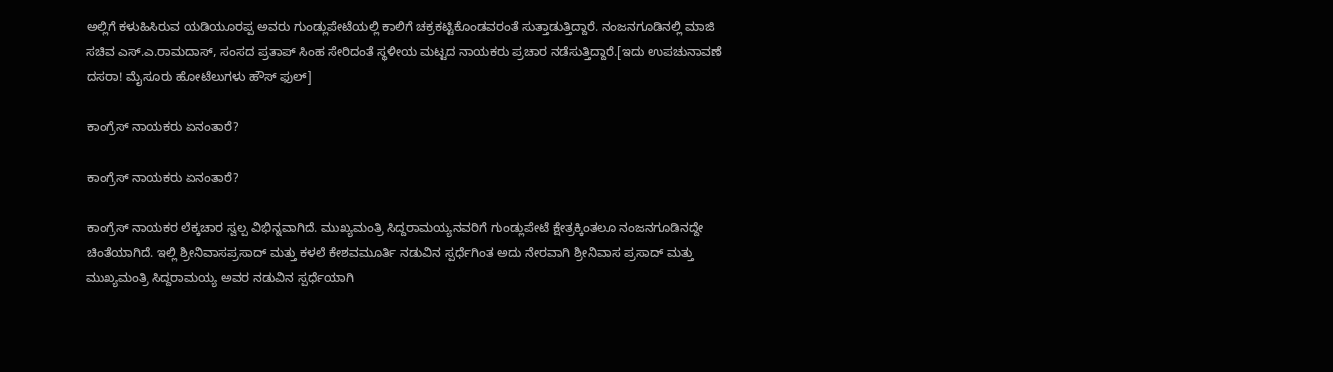ಅಲ್ಲಿಗೆ ಕಳುಹಿಸಿರುವ ಯಡಿಯೂರಪ್ಪ ಅವರು ಗುಂಡ್ಲುಪೇಟೆಯಲ್ಲಿ ಕಾಲಿಗೆ ಚಕ್ರಕಟ್ಟಿಕೊಂಡವರಂತೆ ಸುತ್ತಾಡುತ್ತಿದ್ದಾರೆ. ನಂಜನಗೂಡಿನಲ್ಲಿ ಮಾಜಿ ಸಚಿವ ಎಸ್.ಎ.ರಾಮದಾಸ್, ಸಂಸದ ಪ್ರತಾಪ್ ಸಿಂಹ ಸೇರಿದಂತೆ ಸ್ಥಳೀಯ ಮಟ್ಟದ ನಾಯಕರು ಪ್ರಚಾರ ನಡೆಸುತ್ತಿದ್ದಾರೆ.[ಇದು ಉಪಚುನಾವಣೆ ದಸರಾ! ಮೈಸೂರು ಹೋಟೆಲುಗಳು ಹೌಸ್ ಫುಲ್]

ಕಾಂಗ್ರೆಸ್ ನಾಯಕರು ಏನಂತಾರೆ?

ಕಾಂಗ್ರೆಸ್ ನಾಯಕರು ಏನಂತಾರೆ?

ಕಾಂಗ್ರೆಸ್ ನಾಯಕರ ಲೆಕ್ಕಚಾರ ಸ್ವಲ್ಪ ವಿಭಿನ್ನವಾಗಿದೆ. ಮುಖ್ಯಮಂತ್ರಿ ಸಿದ್ದರಾಮಯ್ಯನವರಿಗೆ ಗುಂಡ್ಲುಪೇಟೆ ಕ್ಷೇತ್ರಕ್ಕಿಂತಲೂ ನಂಜನಗೂಡಿನದ್ದೇ ಚಿಂತೆಯಾಗಿದೆ. ಇಲ್ಲಿ ಶ್ರೀನಿವಾಸಪ್ರಸಾದ್ ಮತ್ತು ಕಳಲೆ ಕೇಶವಮೂರ್ತಿ ನಡುವಿನ ಸ್ಪರ್ಧೆಗಿಂತ ಅದು ನೇರವಾಗಿ ಶ್ರೀನಿವಾಸ ಪ್ರಸಾದ್ ಮತ್ತು ಮುಖ್ಯಮಂತ್ರಿ ಸಿದ್ದರಾಮಯ್ಯ ಅವರ ನಡುವಿನ ಸ್ಪರ್ಧೆಯಾಗಿ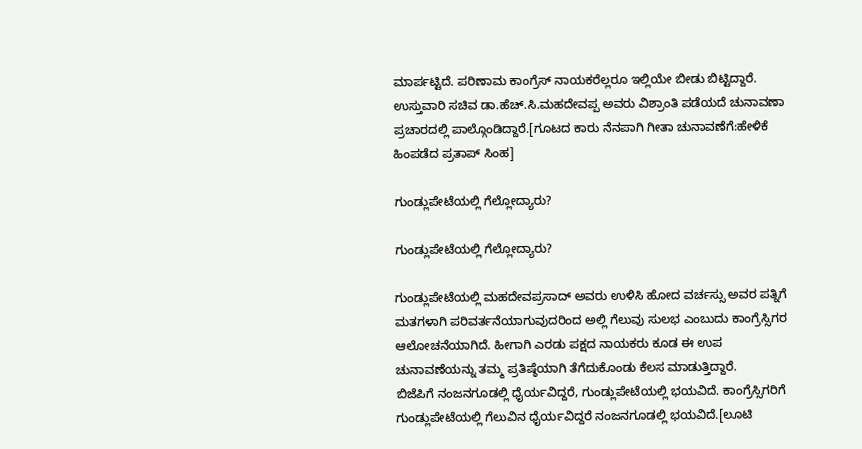ಮಾರ್ಪಟ್ಟಿದೆ. ಪರಿಣಾಮ ಕಾಂಗ್ರೆಸ್‍ ನಾಯಕರೆಲ್ಲರೂ ಇಲ್ಲಿಯೇ ಬೀಡು ಬಿಟ್ಟಿದ್ದಾರೆ. ಉಸ್ತುವಾರಿ ಸಚಿವ ಡಾ.ಹೆಚ್.ಸಿ.ಮಹದೇವಪ್ಪ ಅವರು ವಿಶ್ರಾಂತಿ ಪಡೆಯದೆ ಚುನಾವಣಾ ಪ್ರಚಾರದಲ್ಲಿ ಪಾಲ್ಗೊಂಡಿದ್ದಾರೆ.[ಗೂಟದ ಕಾರು ನೆನಪಾಗಿ ಗೀತಾ ಚುನಾವಣೆಗೆ:ಹೇಳಿಕೆ ಹಿಂಪಡೆದ ಪ್ರತಾಪ್ ಸಿಂಹ]

ಗುಂಡ್ಲುಪೇಟೆಯಲ್ಲಿ ಗೆಲ್ಲೋದ್ಯಾರು?

ಗುಂಡ್ಲುಪೇಟೆಯಲ್ಲಿ ಗೆಲ್ಲೋದ್ಯಾರು?

ಗುಂಡ್ಲುಪೇಟೆಯಲ್ಲಿ ಮಹದೇವಪ್ರಸಾದ್ ಅವರು ಉಳಿಸಿ ಹೋದ ವರ್ಚಸ್ಸು ಅವರ ಪತ್ನಿಗೆ ಮತಗಳಾಗಿ ಪರಿವರ್ತನೆಯಾಗುವುದರಿಂದ ಅಲ್ಲಿ ಗೆಲುವು ಸುಲಭ ಎಂಬುದು ಕಾಂಗ್ರೆಸ್ಸಿಗರ ಆಲೋಚನೆಯಾಗಿದೆ. ಹೀಗಾಗಿ ಎರಡು ಪಕ್ಷದ ನಾಯಕರು ಕೂಡ ಈ ಉಪ ಚುನಾವಣೆಯನ್ನು ತಮ್ಮ ಪ್ರತಿಷ್ಠೆಯಾಗಿ ತೆಗೆದುಕೊಂಡು ಕೆಲಸ ಮಾಡುತ್ತಿದ್ದಾರೆ.
ಬಿಜೆಪಿಗೆ ನಂಜನಗೂಡಲ್ಲಿ ಧೈರ್ಯವಿದ್ದರೆ, ಗುಂಡ್ಲುಪೇಟೆಯಲ್ಲಿ ಭಯವಿದೆ. ಕಾಂಗ್ರೆಸ್ಸಿಗರಿಗೆ ಗುಂಡ್ಲುಪೇಟೆಯಲ್ಲಿ ಗೆಲುವಿನ ಧೈರ್ಯವಿದ್ದರೆ ನಂಜನಗೂಡಲ್ಲಿ ಭಯವಿದೆ.[ಲೂಟಿ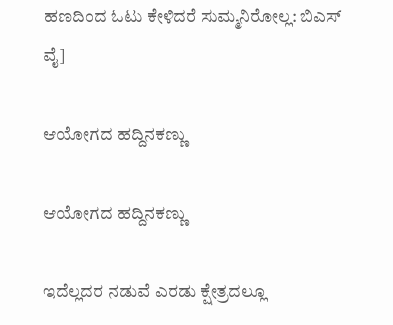ಹಣದಿಂದ ಓಟು ಕೇಳಿದರೆ ಸುಮ್ಮನಿರೋಲ್ಲ: ಬಿಎಸ್ ವೈ]

ಆಯೋಗದ ಹದ್ದಿನಕಣ್ಣು

ಆಯೋಗದ ಹದ್ದಿನಕಣ್ಣು

ಇದೆಲ್ಲದರ ನಡುವೆ ಎರಡು ಕ್ಷೇತ್ರದಲ್ಲೂ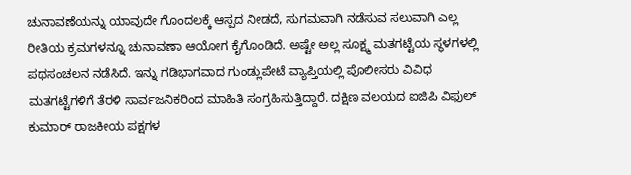ಚುನಾವಣೆಯನ್ನು ಯಾವುದೇ ಗೊಂದಲಕ್ಕೆ ಆಸ್ಪದ ನೀಡದೆ, ಸುಗಮವಾಗಿ ನಡೆಸುವ ಸಲುವಾಗಿ ಎಲ್ಲ ರೀತಿಯ ಕ್ರಮಗಳನ್ನೂ ಚುನಾವಣಾ ಆಯೋಗ ಕೈಗೊಂಡಿದೆ. ಅಷ್ಟೇ ಅಲ್ಲ ಸೂಕ್ಷ್ಮ ಮತಗಟ್ಟೆಯ ಸ್ಥಳಗಳಲ್ಲಿ ಪಥಸಂಚಲನ ನಡೆಸಿದೆ. ಇನ್ನು ಗಡಿಭಾಗವಾದ ಗುಂಡ್ಲುಪೇಟೆ ವ್ಯಾಪ್ತಿಯಲ್ಲಿ ಪೊಲೀಸರು ವಿವಿಧ ಮತಗಟ್ಟೆಗಳಿಗೆ ತೆರಳಿ ಸಾರ್ವಜನಿಕರಿಂದ ಮಾಹಿತಿ ಸಂಗ್ರಹಿಸುತ್ತಿದ್ದಾರೆ. ದಕ್ಷಿಣ ವಲಯದ ಐಜಿಪಿ ವಿಫುಲ್ ಕುಮಾರ್ ರಾಜಕೀಯ ಪಕ್ಷಗಳ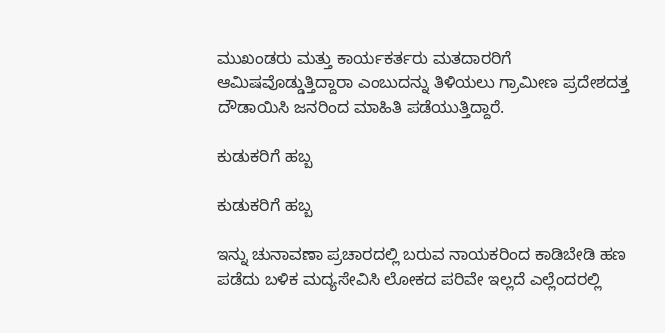ಮುಖಂಡರು ಮತ್ತು ಕಾರ್ಯಕರ್ತರು ಮತದಾರರಿಗೆ ಆಮಿಷವೊಡ್ಡುತ್ತಿದ್ದಾರಾ ಎಂಬುದನ್ನು ತಿಳಿಯಲು ಗ್ರಾಮೀಣ ಪ್ರದೇಶದತ್ತ ದೌಡಾಯಿಸಿ ಜನರಿಂದ ಮಾಹಿತಿ ಪಡೆಯುತ್ತಿದ್ದಾರೆ.

ಕುಡುಕರಿಗೆ ಹಬ್ಬ

ಕುಡುಕರಿಗೆ ಹಬ್ಬ

ಇನ್ನು ಚುನಾವಣಾ ಪ್ರಚಾರದಲ್ಲಿ ಬರುವ ನಾಯಕರಿಂದ ಕಾಡಿಬೇಡಿ ಹಣ ಪಡೆದು ಬಳಿಕ ಮದ್ಯಸೇವಿಸಿ ಲೋಕದ ಪರಿವೇ ಇಲ್ಲದೆ ಎಲ್ಲೆಂದರಲ್ಲಿ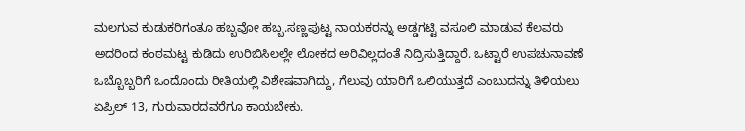ಮಲಗುವ ಕುಡುಕರಿಗಂತೂ ಹಬ್ಬವೋ ಹಬ್ಬ.ಸಣ್ಣಪುಟ್ಟ ನಾಯಕರನ್ನು ಅಡ್ಡಗಟ್ಟಿ ವಸೂಲಿ ಮಾಡುವ ಕೆಲವರು ಅದರಿಂದ ಕಂಠಮಟ್ಟ ಕುಡಿದು ಉರಿಬಿಸಿಲಲ್ಲೇ ಲೋಕದ ಅರಿವಿಲ್ಲದಂತೆ ನಿದ್ರಿಸುತ್ತಿದ್ದಾರೆ. ಒಟ್ಟಾರೆ ಉಪಚುನಾವಣೆ ಒಬ್ಬೊಬ್ಬರಿಗೆ ಒಂದೊಂದು ರೀತಿಯಲ್ಲಿ ವಿಶೇಷವಾಗಿದ್ದು, ಗೆಲುವು ಯಾರಿಗೆ ಒಲಿಯುತ್ತದೆ ಎಂಬುದನ್ನು ತಿಳಿಯಲು ಏಪ್ರಿಲ್ 13, ಗುರುವಾರದವರೆಗೂ ಕಾಯಬೇಕು.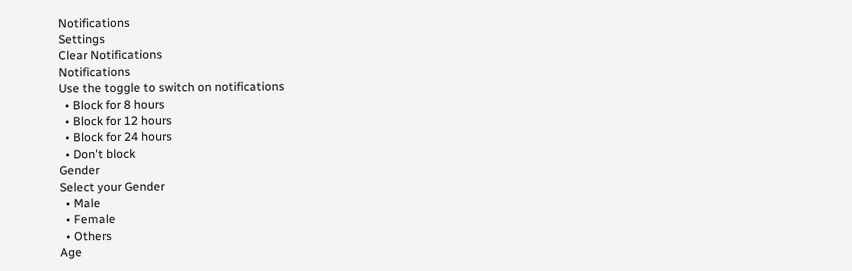Notifications
Settings
Clear Notifications
Notifications
Use the toggle to switch on notifications
  • Block for 8 hours
  • Block for 12 hours
  • Block for 24 hours
  • Don't block
Gender
Select your Gender
  • Male
  • Female
  • Others
Age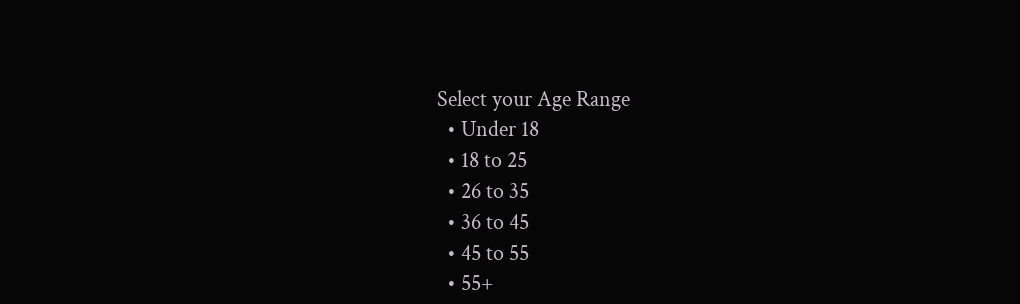Select your Age Range
  • Under 18
  • 18 to 25
  • 26 to 35
  • 36 to 45
  • 45 to 55
  • 55+